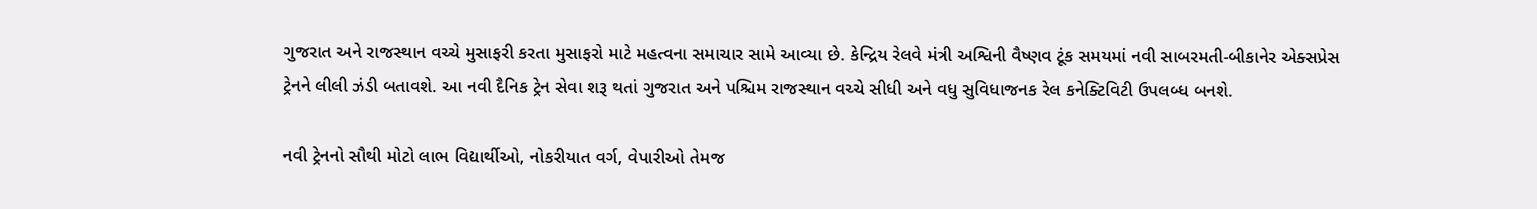ગુજરાત અને રાજસ્થાન વચ્ચે મુસાફરી કરતા મુસાફરો માટે મહત્વના સમાચાર સામે આવ્યા છે. કેન્દ્રિય રેલવે મંત્રી અશ્વિની વૈષ્ણવ ટૂંક સમયમાં નવી સાબરમતી-બીકાનેર એક્સપ્રેસ ટ્રેનને લીલી ઝંડી બતાવશે. આ નવી દૈનિક ટ્રેન સેવા શરૂ થતાં ગુજરાત અને પશ્ચિમ રાજસ્થાન વચ્ચે સીધી અને વધુ સુવિધાજનક રેલ કનેક્ટિવિટી ઉપલબ્ધ બનશે.

નવી ટ્રેનનો સૌથી મોટો લાભ વિદ્યાર્થીઓ, નોકરીયાત વર્ગ, વેપારીઓ તેમજ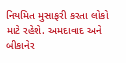નિયમિત મુસાફરી કરતા લોકો માટે રહેશે. અમદાવાદ અને બીકાનેર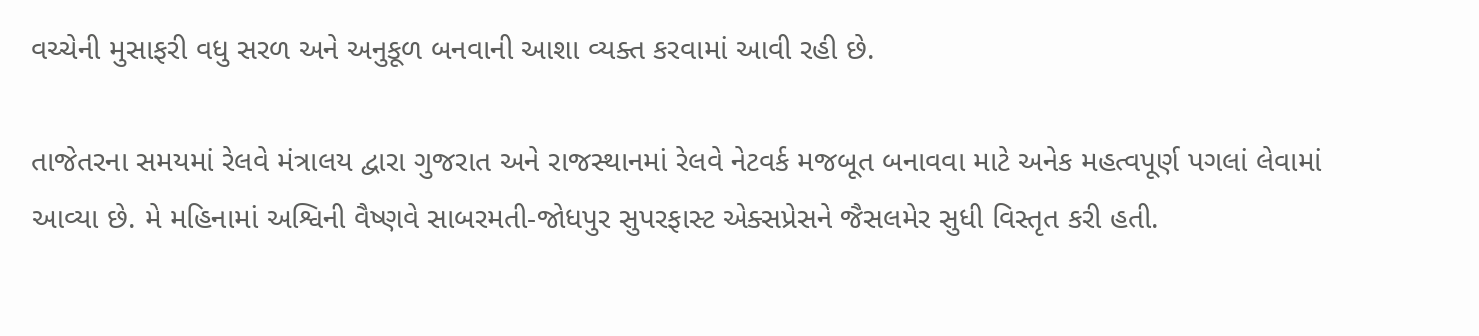વચ્ચેની મુસાફરી વધુ સરળ અને અનુકૂળ બનવાની આશા વ્યક્ત કરવામાં આવી રહી છે.

તાજેતરના સમયમાં રેલવે મંત્રાલય દ્વારા ગુજરાત અને રાજસ્થાનમાં રેલવે નેટવર્ક મજબૂત બનાવવા માટે અનેક મહત્વપૂર્ણ પગલાં લેવામાં આવ્યા છે. મે મહિનામાં અશ્વિની વૈષ્ણવે સાબરમતી-જોધપુર સુપરફાસ્ટ એક્સપ્રેસને જૈસલમેર સુધી વિસ્તૃત કરી હતી.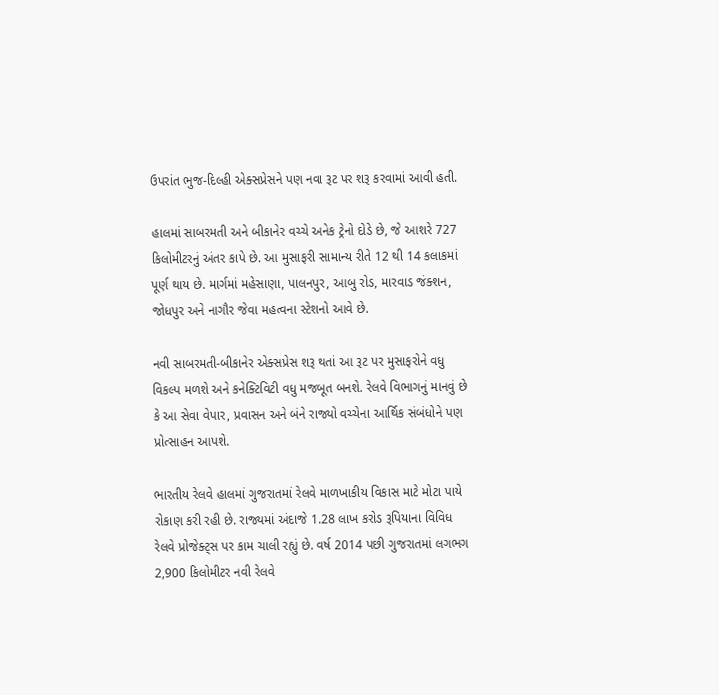ઉપરાંત ભુજ-દિલ્હી એક્સપ્રેસને પણ નવા રૂટ પર શરૂ કરવામાં આવી હતી.

હાલમાં સાબરમતી અને બીકાનેર વચ્ચે અનેક ટ્રેનો દોડે છે, જે આશરે 727 કિલોમીટરનું અંતર કાપે છે. આ મુસાફરી સામાન્ય રીતે 12 થી 14 કલાકમાં પૂર્ણ થાય છે. માર્ગમાં મહેસાણા, પાલનપુર, આબુ રોડ, મારવાડ જંક્શન, જોધપુર અને નાગૌર જેવા મહત્વના સ્ટેશનો આવે છે.

નવી સાબરમતી-બીકાનેર એક્સપ્રેસ શરૂ થતાં આ રૂટ પર મુસાફરોને વધુ વિકલ્પ મળશે અને કનેક્ટિવિટી વધુ મજબૂત બનશે. રેલવે વિભાગનું માનવું છે કે આ સેવા વેપાર, પ્રવાસન અને બંને રાજ્યો વચ્ચેના આર્થિક સંબંધોને પણ પ્રોત્સાહન આપશે.

ભારતીય રેલવે હાલમાં ગુજરાતમાં રેલવે માળખાકીય વિકાસ માટે મોટા પાયે રોકાણ કરી રહી છે. રાજ્યમાં અંદાજે 1.28 લાખ કરોડ રૂપિયાના વિવિધ રેલવે પ્રોજેક્ટ્સ પર કામ ચાલી રહ્યું છે. વર્ષ 2014 પછી ગુજરાતમાં લગભગ 2,900 કિલોમીટર નવી રેલવે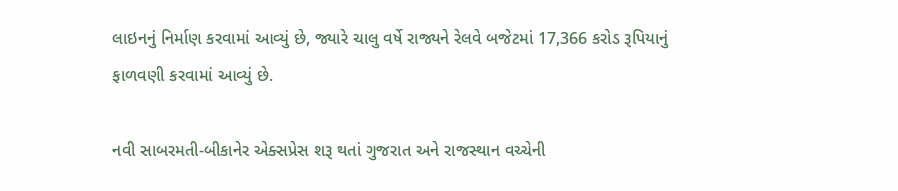લાઇનનું નિર્માણ કરવામાં આવ્યું છે, જ્યારે ચાલુ વર્ષે રાજ્યને રેલવે બજેટમાં 17,366 કરોડ રૂપિયાનું ફાળવણી કરવામાં આવ્યું છે.

નવી સાબરમતી-બીકાનેર એક્સપ્રેસ શરૂ થતાં ગુજરાત અને રાજસ્થાન વચ્ચેની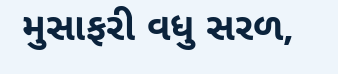મુસાફરી વધુ સરળ,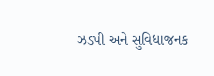ઝડપી અને સુવિધાજનક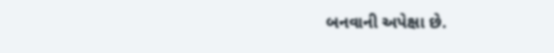બનવાની અપેક્ષા છે.